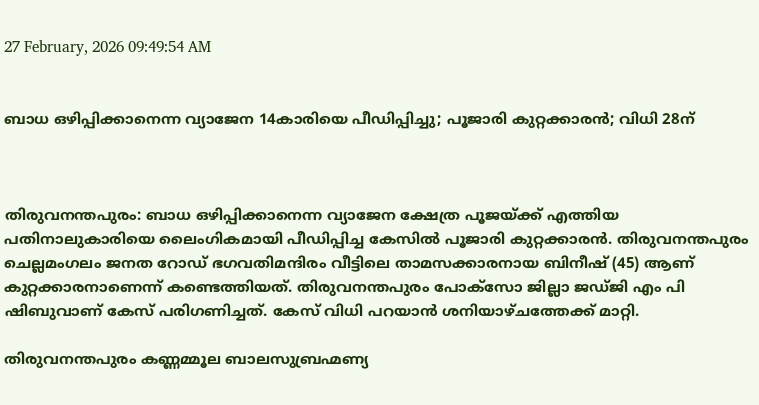27 February, 2026 09:49:54 AM


ബാധ ഒഴിപ്പിക്കാനെന്ന വ്യാജേന 14കാരിയെ പീഡിപ്പിച്ചു; പൂജാരി കുറ്റക്കാരൻ; വിധി 28ന്



തിരുവനന്തപുരം: ബാധ ഒഴിപ്പിക്കാനെന്ന വ്യാജേന ക്ഷേത്ര പൂജയ്ക്ക് എത്തിയ പതിനാലുകാരിയെ ലൈംഗികമായി പീഡിപ്പിച്ച കേസില്‍ പൂജാരി കുറ്റക്കാരന്‍. തിരുവനന്തപുരം ചെല്ലമംഗലം ജനത റോഡ് ഭഗവതിമന്ദിരം വീട്ടിലെ താമസക്കാരനായ ബിനീഷ് (45) ആണ് കുറ്റക്കാരനാണെന്ന് കണ്ടെത്തിയത്. തിരുവനന്തപുരം പോക്‌സോ ജില്ലാ ജഡ്ജി എം പി ഷിബുവാണ് കേസ് പരിഗണിച്ചത്. കേസ് വിധി പറയാന്‍ ശനിയാഴ്ചത്തേക്ക് മാറ്റി.

തിരുവനന്തപുരം കണ്ണമ്മൂല ബാലസുബ്രഹ്മണ്യ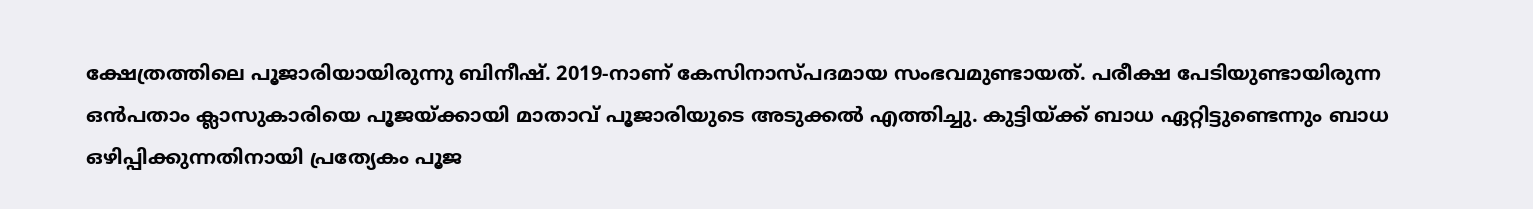ക്ഷേത്രത്തിലെ പൂജാരിയായിരുന്നു ബിനീഷ്. 2019-നാണ് കേസിനാസ്പദമായ സംഭവമുണ്ടായത്. പരീക്ഷ പേടിയുണ്ടായിരുന്ന ഒന്‍പതാം ക്ലാസുകാരിയെ പൂജയ്ക്കായി മാതാവ് പൂജാരിയുടെ അടുക്കല്‍ എത്തിച്ചു. കുട്ടിയ്ക്ക് ബാധ ഏറ്റിട്ടുണ്ടെന്നും ബാധ ഒഴിപ്പിക്കുന്നതിനായി പ്രത്യേകം പൂജ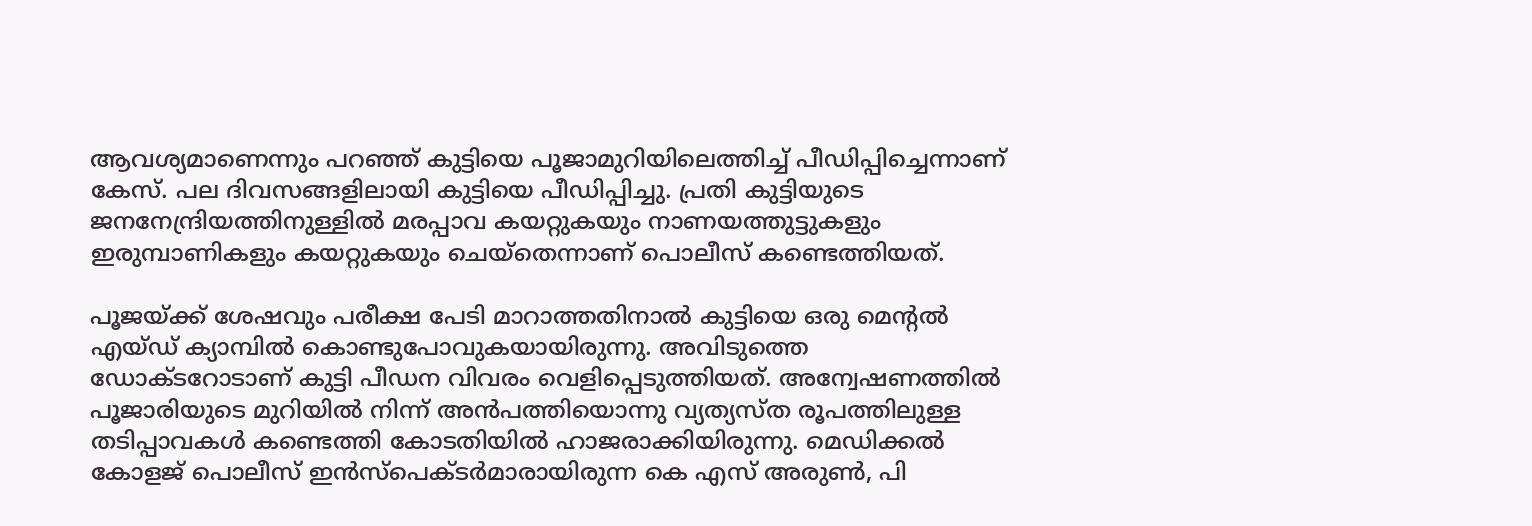ആവശ്യമാണെന്നും പറഞ്ഞ് കുട്ടിയെ പൂജാമുറിയിലെത്തിച്ച് പീഡിപ്പിച്ചെന്നാണ് കേസ്. പല ദിവസങ്ങളിലായി കുട്ടിയെ പീഡിപ്പിച്ചു. പ്രതി കുട്ടിയുടെ ജനനേന്ദ്രിയത്തിനുള്ളില്‍ മരപ്പാവ കയറ്റുകയും നാണയത്തുട്ടുകളും ഇരുമ്പാണികളും കയറ്റുകയും ചെയ്‌തെന്നാണ് പൊലീസ് കണ്ടെത്തിയത്.

പൂജയ്ക്ക് ശേഷവും പരീക്ഷ പേടി മാറാത്തതിനാല്‍ കുട്ടിയെ ഒരു മെന്റല്‍ എയ്ഡ് ക്യാമ്പില്‍ കൊണ്ടുപോവുകയായിരുന്നു. അവിടുത്തെ ഡോക്ടറോടാണ് കുട്ടി പീഡന വിവരം വെളിപ്പെടുത്തിയത്. അന്വേഷണത്തില്‍ പൂജാരിയുടെ മുറിയില്‍ നിന്ന് അന്‍പത്തിയൊന്നു വ്യത്യസ്ത രൂപത്തിലുള്ള തടിപ്പാവകള്‍ കണ്ടെത്തി കോടതിയില്‍ ഹാജരാക്കിയിരുന്നു. മെഡിക്കല്‍ കോളജ് പൊലീസ് ഇന്‍സ്‌പെക്ടര്‍മാരായിരുന്ന കെ എസ് അരുണ്‍, പി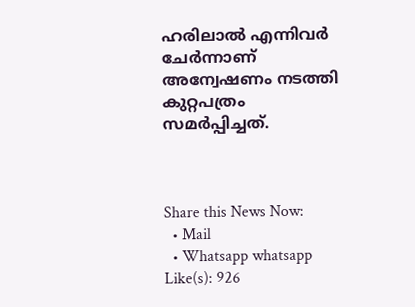ഹരിലാല്‍ എന്നിവര്‍ ചേര്‍ന്നാണ് അന്വേഷണം നടത്തി കുറ്റപത്രം സമര്‍പ്പിച്ചത്.



Share this News Now:
  • Mail
  • Whatsapp whatsapp
Like(s): 926